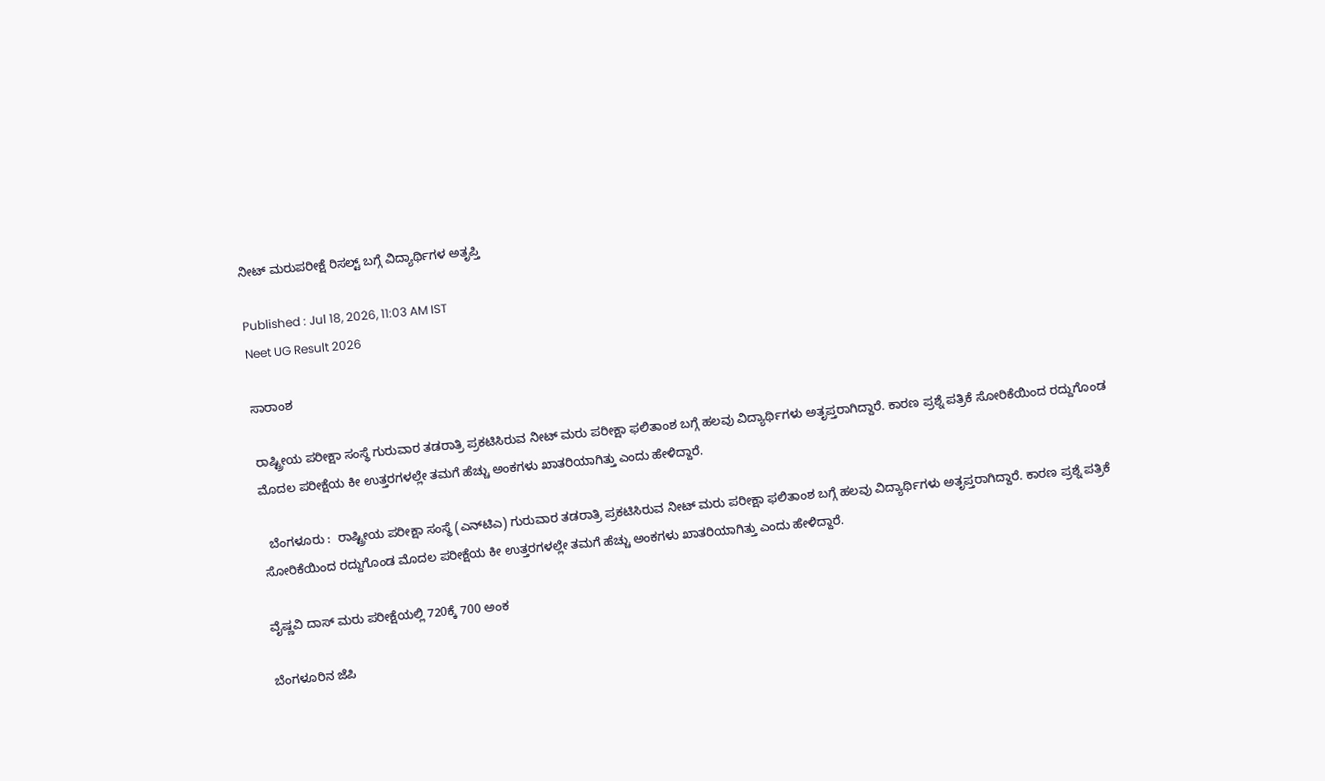ನೀಟ್ ಮರುಪರೀಕ್ಷೆ ರಿಸಲ್ಟ್‌ ಬಗ್ಗೆ ವಿದ್ಯಾರ್ಥಿಗಳ ಅತೃಪ್ತಿ

Published : Jul 18, 2026, 11:03 AM IST
Neet UG Result 2026

ಸಾರಾಂಶ

ರಾಷ್ಟ್ರೀಯ ಪರೀಕ್ಷಾ ಸಂಸ್ಥೆ ಗುರುವಾರ ತಡರಾತ್ರಿ ಪ್ರಕಟಿಸಿರುವ ನೀಟ್ ಮರು ಪರೀಕ್ಷಾ ಫಲಿತಾಂಶ ಬಗ್ಗೆ ಹಲವು ವಿದ್ಯಾರ್ಥಿಗಳು ಅತೃಪ್ತರಾಗಿದ್ದಾರೆ. ಕಾರಣ ಪ್ರಶ್ನೆ ಪತ್ರಿಕೆ ಸೋರಿಕೆಯಿಂದ ರದ್ದುಗೊಂಡ ಮೊದಲ ಪರೀಕ್ಷೆಯ ಕೀ ಉತ್ತರಗಳಲ್ಲೇ ತಮಗೆ ಹೆಚ್ಚು ಅಂಕಗಳು ಖಾತರಿಯಾಗಿತ್ತು ಎಂದು ಹೇಳಿದ್ದಾರೆ.

  ಬೆಂಗಳೂರು :  ರಾಷ್ಟ್ರೀಯ ಪರೀಕ್ಷಾ ಸಂಸ್ಥೆ (ಎನ್‌ಟಿಎ) ಗುರುವಾರ ತಡರಾತ್ರಿ ಪ್ರಕಟಿಸಿರುವ ನೀಟ್ ಮರು ಪರೀಕ್ಷಾ ಫಲಿತಾಂಶ ಬಗ್ಗೆ ಹಲವು ವಿದ್ಯಾರ್ಥಿಗಳು ಅತೃಪ್ತರಾಗಿದ್ದಾರೆ. ಕಾರಣ ಪ್ರಶ್ನೆ ಪತ್ರಿಕೆ ಸೋರಿಕೆಯಿಂದ ರದ್ದುಗೊಂಡ ಮೊದಲ ಪರೀಕ್ಷೆಯ ಕೀ ಉತ್ತರಗಳಲ್ಲೇ ತಮಗೆ ಹೆಚ್ಚು ಅಂಕಗಳು ಖಾತರಿಯಾಗಿತ್ತು ಎಂದು ಹೇಳಿದ್ದಾರೆ.

ವೈಷ್ಣವಿ ದಾಸ್‌ ಮರು ಪರೀಕ್ಷೆಯಲ್ಲಿ 720ಕ್ಕೆ 700 ಅಂಕ

ಬೆಂಗಳೂರಿನ ಜೆಪಿ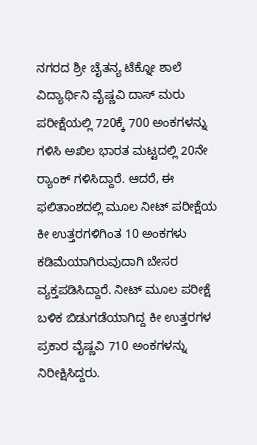ನಗರದ ಶ್ರೀ ಚೈತನ್ಯ ಟೆಕ್ನೋ ಶಾಲೆ ವಿದ್ಯಾರ್ಥಿನಿ ವೈಷ್ಣವಿ ದಾಸ್‌ ಮರು ಪರೀಕ್ಷೆಯಲ್ಲಿ 720ಕ್ಕೆ 700 ಅಂಕಗಳನ್ನು ಗಳಿಸಿ ಅಖಿಲ ಭಾರತ ಮಟ್ಟದಲ್ಲಿ 20ನೇ ರ್‍ಯಾಂಕ್‌ ಗಳಿಸಿದ್ದಾರೆ. ಆದರೆ, ಈ ಫಲಿತಾಂಶದಲ್ಲಿ ಮೂಲ ನೀಟ್ ಪರೀಕ್ಷೆಯ ಕೀ ಉತ್ತರಗಳಿಗಿಂತ 10 ಅಂಕಗಳು ಕಡಿಮೆಯಾಗಿರುವುದಾಗಿ ಬೇಸರ ವ್ಯಕ್ತಪಡಿಸಿದ್ದಾರೆ. ನೀಟ್ ಮೂಲ ಪರೀಕ್ಷೆ ಬಳಿಕ ಬಿಡುಗಡೆಯಾಗಿದ್ದ ಕೀ ಉತ್ತರಗಳ ಪ್ರಕಾರ ವೈಷ್ಣವಿ 710 ಅಂಕಗಳನ್ನು ನಿರೀಕ್ಷಿಸಿದ್ದರು.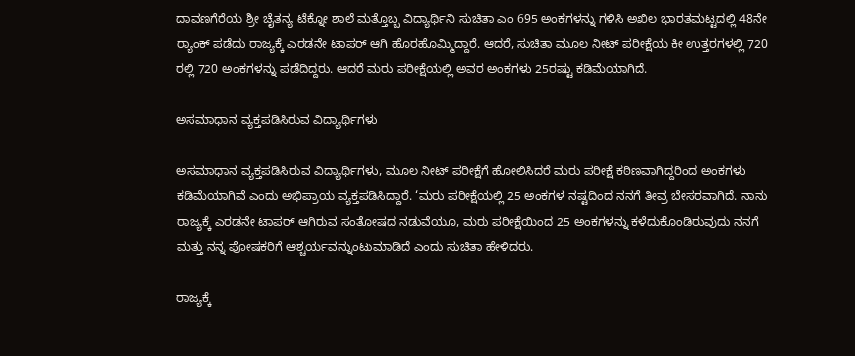ದಾವಣಗೆರೆಯ ಶ್ರೀ ಚೈತನ್ಯ ಟೆಕ್ನೋ ಶಾಲೆ ಮತ್ತೊಬ್ಬ ವಿದ್ಯಾರ್ಥಿನಿ ಸುಚಿತಾ ಎಂ 695 ಅಂಕಗಳನ್ನು ಗಳಿಸಿ ಅಖಿಲ ಭಾರತಮಟ್ಟದಲ್ಲಿ 48ನೇ ರ್‍ಯಾಂಕ್‌ ಪಡೆದು ರಾಜ್ಯಕ್ಕೆ ಎರಡನೇ ಟಾಪರ್ ಆಗಿ ಹೊರಹೊಮ್ಮಿದ್ದಾರೆ. ಆದರೆ, ಸುಚಿತಾ ಮೂಲ ನೀಟ್ ಪರೀಕ್ಷೆಯ ಕೀ ಉತ್ತರಗಳಲ್ಲಿ 720 ರಲ್ಲಿ 720 ಅಂಕಗಳನ್ನು ಪಡೆದಿದ್ದರು. ಆದರೆ ಮರು ಪರೀಕ್ಷೆಯಲ್ಲಿ ಅವರ ಅಂಕಗಳು 25ರಷ್ಟು ಕಡಿಮೆಯಾಗಿದೆ.

ಅಸಮಾಧಾನ ವ್ಯಕ್ತಪಡಿಸಿರುವ ವಿದ್ಯಾರ್ಥಿಗಳು

ಅಸಮಾಧಾನ ವ್ಯಕ್ತಪಡಿಸಿರುವ ವಿದ್ಯಾರ್ಥಿಗಳು, ಮೂಲ ನೀಟ್ ಪರೀಕ್ಷೆಗೆ ಹೋಲಿಸಿದರೆ ಮರು ಪರೀಕ್ಷೆ ಕಠಿಣವಾಗಿದ್ದರಿಂದ ಅಂಕಗಳು ಕಡಿಮೆಯಾಗಿವೆ ಎಂದು ಅಭಿಪ್ರಾಯ ವ್ಯಕ್ತಪಡಿಸಿದ್ದಾರೆ. ‘ಮರು ಪರೀಕ್ಷೆಯಲ್ಲಿ 25 ಅಂಕಗಳ ನಷ್ಟದಿಂದ ನನಗೆ ತೀವ್ರ ಬೇಸರವಾಗಿದೆ. ನಾನು ರಾಜ್ಯಕ್ಕೆ ಎರಡನೇ ಟಾಪರ್‌ ಆಗಿರುವ ಸಂತೋಷದ ನಡುವೆಯೂ, ಮರು ಪರೀಕ್ಷೆಯಿಂದ 25 ಅಂಕಗಳನ್ನು ಕಳೆದುಕೊಂಡಿರುವುದು ನನಗೆ ಮತ್ತು ನನ್ನ ಪೋಷಕರಿಗೆ ಆಶ್ಚರ್ಯವನ್ನುಂಟುಮಾಡಿದೆ ಎಂದು ಸುಚಿತಾ ಹೇಳಿದರು.

ರಾಜ್ಯಕ್ಕೆ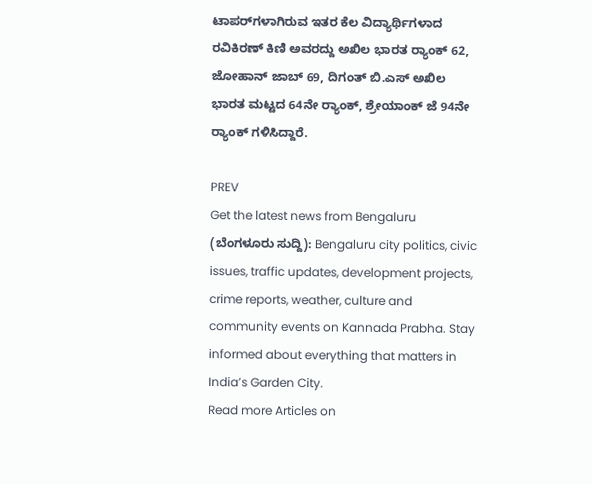ಟಾಪರ್‌ಗಳಾಗಿರುವ ಇತರ ಕೆಲ ವಿದ್ಯಾರ್ಥಿಗಳಾದ ರವಿಕಿರಣ್ ಕಿಣಿ ಅವರದ್ದು ಅಖಿಲ ಭಾರತ ರ್‍ಯಾಂಕ್‌ 62, ಜೋಹಾನ್ ಜಾಬ್ 69, ದಿಗಂತ್ ಬಿ.ಎಸ್ ಅಖಿಲ ಭಾರತ ಮಟ್ಟದ 64ನೇ ರ್‍ಯಾಂಕ್‌, ಶ್ರೇಯಾಂಕ್ ಜೆ 94ನೇ ರ್‍ಯಾಂಕ್‌ ಗಳಿಸಿದ್ದಾರೆ.

PREV
Get the latest news from Bengaluru (ಬೆಂಗಳೂರು ಸುದ್ದಿ): Bengaluru city politics, civic issues, traffic updates, development projects, crime reports, weather, culture and community events on Kannada Prabha. Stay informed about everything that matters in India’s Garden City.
Read more Articles on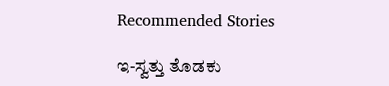Recommended Stories

ಇ-ಸ್ವತ್ತು ತೊಡಕು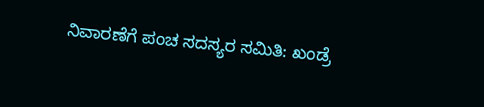ನಿವಾರಣೆಗೆ ಪಂಚ ಸದಸ್ಯರ ಸಮಿತಿ: ಖಂಡ್ರೆ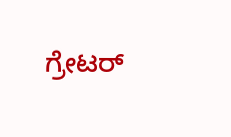ಗ್ರೇಟರ್‌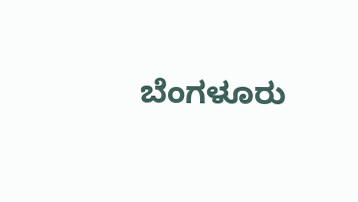ಬೆಂಗಳೂರು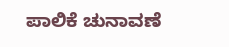ಪಾಲಿಕೆ ಚುನಾವಣೆ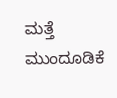ಮತ್ತೆ ಮುಂದೂಡಿಕೆ